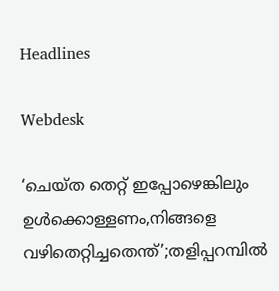Headlines

Webdesk

‘ചെയ്ത തെറ്റ് ഇപ്പോഴെങ്കിലും ഉൾക്കൊള്ളണം,നിങ്ങളെ വഴിതെറ്റിച്ചതെന്ത്’;തളിപ്പറമ്പിൽ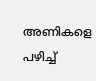അണികളെ പഴിച്ച്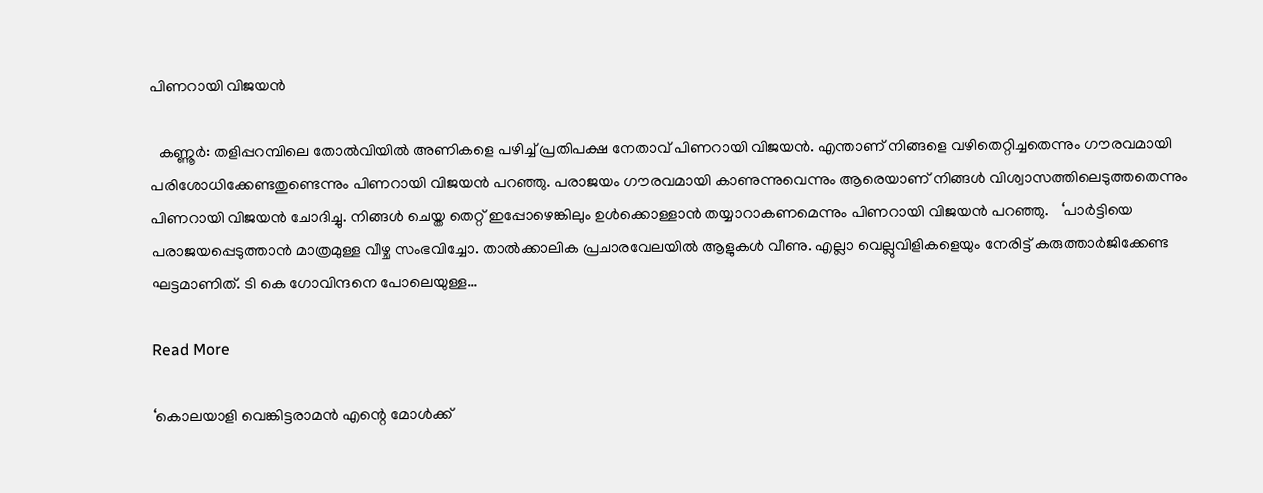പിണറായി വിജയൻ

  കണ്ണൂര്‍: തളിപ്പറമ്പിലെ തോല്‍വിയില്‍ അണികളെ പഴിച്ച് പ്രതിപക്ഷ നേതാവ് പിണറായി വിജയന്‍. എന്താണ് നിങ്ങളെ വഴിതെറ്റിച്ചതെന്നും ഗൗരവമായി പരിശോധിക്കേണ്ടതുണ്ടെന്നും പിണറായി വിജയന്‍ പറഞ്ഞു. പരാജയം ഗൗരവമായി കാണുന്നുവെന്നും ആരെയാണ് നിങ്ങള്‍ വിശ്വാസത്തിലെടുത്തതെന്നും പിണറായി വിജയന്‍ ചോദിച്ചു. നിങ്ങള്‍ ചെയ്ത തെറ്റ് ഇപ്പോഴെങ്കിലും ഉള്‍ക്കൊള്ളാന്‍ തയ്യാറാകണമെന്നും പിണറായി വിജയന്‍ പറഞ്ഞു.   ‘പാര്‍ട്ടിയെ പരാജയപ്പെടുത്താന്‍ മാത്രമുള്ള വീഴ്ച സംഭവിച്ചോ. താല്‍ക്കാലിക പ്രചാരവേലയില്‍ ആളുകള്‍ വീണു. എല്ലാ വെല്ലുവിളികളെയും നേരിട്ട് കരുത്താര്‍ജിക്കേണ്ട ഘട്ടമാണിത്. ടി കെ ഗോവിന്ദനെ പോലെയുള്ള…

Read More

‘കൊലയാളി വെങ്കിട്ടരാമൻ എന്റെ മോൾക്ക്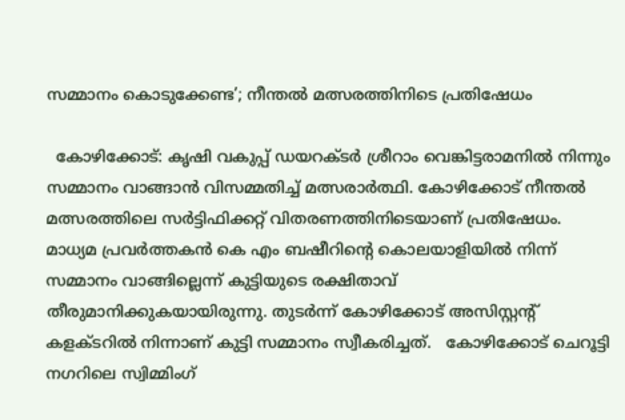സമ്മാനം കൊടുക്കേണ്ട’; നീന്തൽ മത്സരത്തിനിടെ പ്രതിഷേധം

  കോഴിക്കോട്: കൃഷി വകുപ്പ് ഡയറക്ടര്‍ ശ്രീറാം വെങ്കിട്ടരാമനില്‍ നിന്നും സമ്മാനം വാങ്ങാന്‍ വിസമ്മതിച്ച് മത്സരാര്‍ത്ഥി. കോഴിക്കോട് നീന്തല്‍ മത്സരത്തിലെ സര്‍ട്ടിഫിക്കറ്റ് വിതരണത്തിനിടെയാണ് പ്രതിഷേധം. മാധ്യമ പ്രവര്‍ത്തകന്‍ കെ എം ബഷീറിന്റെ കൊലയാളിയില്‍ നിന്ന് സമ്മാനം വാങ്ങില്ലെന്ന് കുട്ടിയുടെ രക്ഷിതാവ് തീരുമാനിക്കുകയായിരുന്നു. തുടര്‍ന്ന് കോഴിക്കോട് അസിസ്റ്റന്റ് കളക്ടറില്‍ നിന്നാണ് കുട്ടി സമ്മാനം സ്വീകരിച്ചത്.   കോഴിക്കോട് ചെറൂട്ടി നഗറിലെ സ്വിമ്മിംഗ്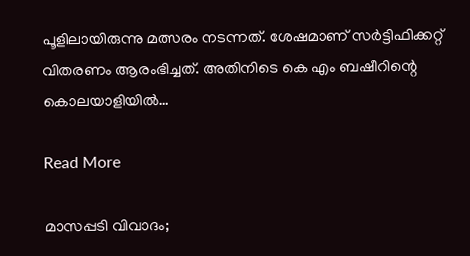പൂളിലായിരുന്നു മത്സരം നടന്നത്. ശേഷമാണ് സര്‍ട്ടിഫിക്കറ്റ് വിതരണം ആരംഭിച്ചത്. അതിനിടെ കെ എം ബഷീറിന്റെ കൊലയാളിയില്‍…

Read More

മാസപ്പടി വിവാദം;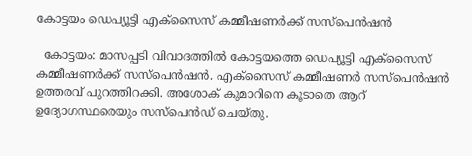കോട്ടയം ഡെപ്യൂട്ടി എക്‌സൈസ് കമ്മീഷണർക്ക് സസ്‌പെൻഷൻ

  കോട്ടയം: മാസപ്പടി വിവാദത്തിൽ കോട്ടയത്തെ ഡെപ്യൂട്ടി എക്‌സൈസ് കമ്മീഷണര്‍ക്ക് സസ്‌പെന്‍ഷന്‍. എക്‌സൈസ് കമ്മീഷണര്‍ സസ്‌പെന്‍ഷന്‍ ഉത്തരവ് പുറത്തിറക്കി. അശോക് കുമാറിനെ കൂടാതെ ആറ് ഉദ്യോഗസ്ഥരെയും സസ്‌പെൻഡ് ചെയ്തു.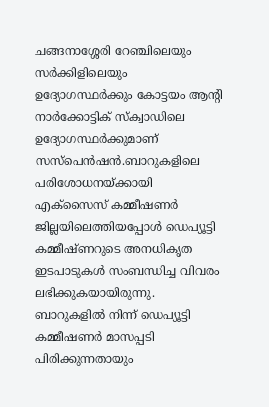ചങ്ങനാശ്ശേരി റേഞ്ചിലെയും സര്‍ക്കിളിലെയും ഉദ്യോഗസ്ഥര്‍ക്കും കോട്ടയം ആന്‍റി നാർക്കോട്ടിക് സ്ക്വാഡിലെ ഉദ്യോഗസ്ഥര്‍ക്കുമാണ് സസ്‌പെന്‍ഷന്‍.ബാറുകളിലെ പരിശോധനയ്ക്കായി എക്സൈസ് കമ്മീഷണര്‍ ജില്ലയിലെത്തിയപ്പോള്‍ ഡെപ്യൂട്ടി കമ്മീഷ്ണറുടെ അനധികൃത ഇടപാടുകള്‍ സംബന്ധിച്ച വിവരം ലഭിക്കുകയായിരുന്നു. ബാറുകളില്‍ നിന്ന് ഡെപ്യൂട്ടി കമ്മീഷണര്‍ മാസപ്പടി പിരിക്കുന്നതായും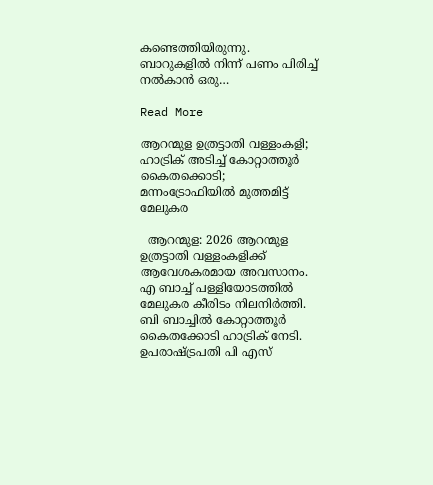കണ്ടെത്തിയിരുന്നു. ബാറുകളില്‍ നിന്ന് പണം പിരിച്ച് നല്‍കാന്‍ ഒരു…

Read More

ആറന്മുള ഉത്രട്ടാതി വള്ളംകളി; ഹാട്രിക് അടിച്ച് കോറ്റാത്തൂര്‍ കൈതക്കൊടി; മന്നംട്രോഫിയില്‍ മുത്തമിട്ട് മേലുകര

  ആറന്മുള: 2026 ആറന്മുള ഉത്രട്ടാതി വള്ളംകളിക്ക് ആവേശകരമായ അവസാനം. എ ബാച്ച് പള്ളിയോടത്തില്‍ മേലുകര കീരിടം നിലനിര്‍ത്തി. ബി ബാച്ചില്‍ കോറ്റാത്തൂര്‍ കൈതക്കോടി ഹാട്രിക് നേടി. ഉപരാഷ്ട്രപതി പി എസ്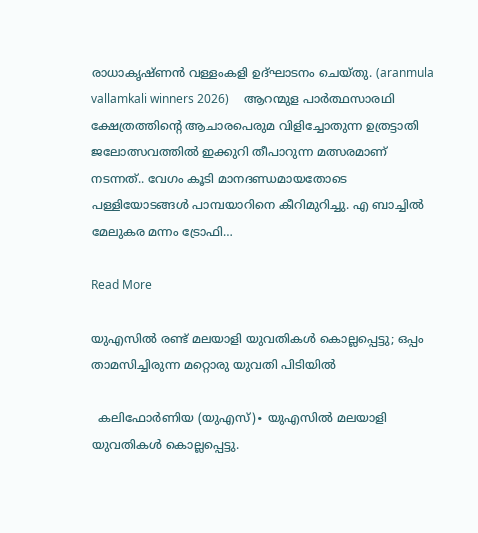രാധാകൃഷ്ണന്‍ വള്ളംകളി ഉദ്ഘാടനം ചെയ്തു. (aranmula vallamkali winners 2026)     ആറന്മുള പാര്‍ത്ഥസാരഥി ക്ഷേത്രത്തിന്റെ ആചാരപെരുമ വിളിച്ചോതുന്ന ഉത്രട്ടാതി ജലോത്സവത്തില്‍ ഇക്കുറി തീപാറുന്ന മത്സരമാണ് നടന്നത്.. വേഗം കൂടി മാനദണ്ഡമായതോടെ പള്ളിയോടങ്ങള്‍ പാമ്പയാറിനെ കീറിമുറിച്ചു. എ ബാച്ചില്‍ മേലുകര മന്നം ട്രോഫി…

Read More

യുഎസിൽ രണ്ട് മലയാളി യുവതികൾ കൊല്ലപ്പെട്ടു; ഒപ്പം താമസിച്ചിരുന്ന മറ്റൊരു യുവതി പിടിയിൽ

  കലിഫോർണിയ (യുഎസ്)∙ യുഎസിൽ മലയാളി യുവതികൾ കൊല്ലപ്പെട്ടു.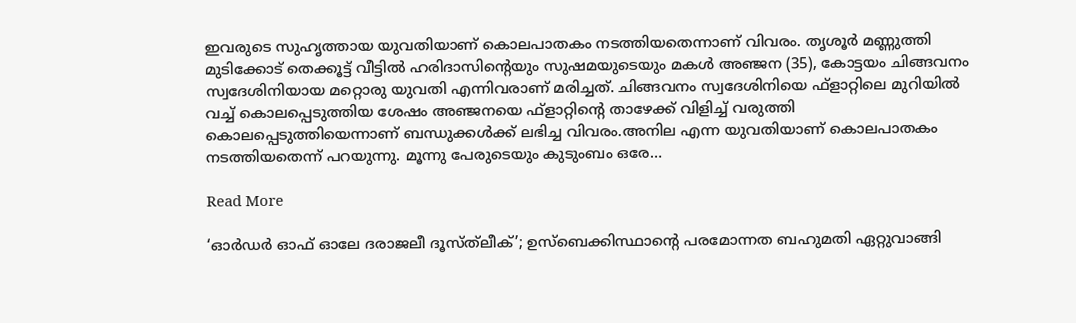ഇവരുടെ സുഹൃത്തായ യുവതിയാണ് കൊലപാതകം നടത്തിയതെന്നാണ് വിവരം. തൃശൂർ മണ്ണുത്തി മുടിക്കോട് തെക്കൂട്ട് വീട്ടിൽ ഹരിദാസിന്റെയും സുഷമയുടെയും മകൾ അഞ്ജന (35), കോട്ടയം ചിങ്ങവനം സ്വദേശിനിയായ മറ്റൊരു യുവതി എന്നിവരാണ് മരിച്ചത്. ചിങ്ങവനം സ്വദേശിനിയെ ഫ്‌ളാറ്റിലെ മുറിയിൽ വച്ച് കൊലപ്പെടുത്തിയ ശേഷം അഞ്ജനയെ ഫ്‌ളാറ്റിന്റെ താഴേക്ക് വിളിച്ച് വരുത്തി കൊലപ്പെടുത്തിയെന്നാണ് ബന്ധുക്കൾക്ക് ലഭിച്ച വിവരം.അനില എന്ന യുവതിയാണ് കൊലപാതകം നടത്തിയതെന്ന് പറയുന്നു. മൂന്നു പേരുടെയും കുടുംബം ഒരേ…

Read More

‘ഓർഡർ ഓഫ് ഓലേ ദരാജലീ ദൂസ്ത്‌ലീക്’; ഉസ്ബെക്കിസ്ഥാന്റെ പരമോന്നത ബഹുമതി ഏറ്റുവാങ്ങി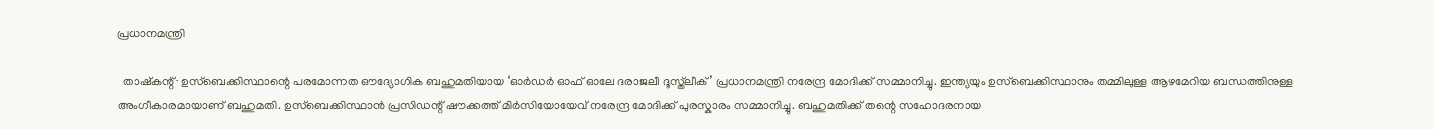പ്രധാനമന്ത്രി

  താഷ്കന്റ്∙ ഉസ്ബെക്കിസ്ഥാന്റെ പരമോന്നത ഔദ്യോഗിക ബഹുമതിയായ ‘ഓർഡർ ഓഫ് ഓലേ ദരാജലീ ദൂസ്ത്‌ലീക്’ പ്രധാനമന്ത്രി നരേന്ദ്ര മോദിക്ക് സമ്മാനിച്ചു. ഇന്ത്യയും ഉസ്ബെക്കിസ്ഥാനും തമ്മിലുള്ള ആഴമേറിയ ബന്ധത്തിനുള്ള അംഗീകാരമായാണ് ബഹുമതി. ഉസ്ബെക്കിസ്ഥാൻ പ്രസിഡന്റ് ഷൗക്കത്ത് മിർസിയോയേവ് നരേന്ദ്ര മോദിക്ക് പുരസ്കാരം സമ്മാനിച്ചു. ബഹുമതിക്ക് തന്റെ സഹോദരനായ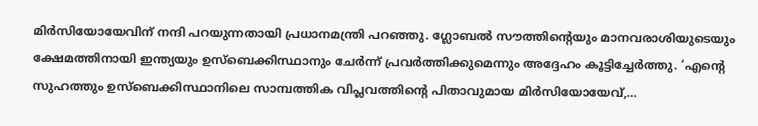മിർസിയോയേവിന് നന്ദി പറയുന്നതായി പ്രധാനമന്ത്രി പറഞ്ഞു. ഗ്ലോബൽ സൗത്തിന്റെയും മാനവരാശിയുടെയും ക്ഷേമത്തിനായി ഇന്ത്യയും ഉസ്ബെക്കിസ്ഥാനും ചേർന്ന് പ്രവർത്തിക്കുമെന്നും അദ്ദേഹം കൂട്ടിച്ചേർത്തു. ‘എന്റെ സുഹത്തും ഉസ്ബെക്കിസ്ഥാനിലെ സാമ്പത്തിക വിപ്ലവത്തിന്റെ പിതാവുമായ മിർസിയോയേവ്,…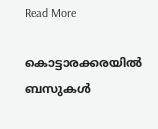Read More

കൊട്ടാരക്കരയിൽ ബസുകൾ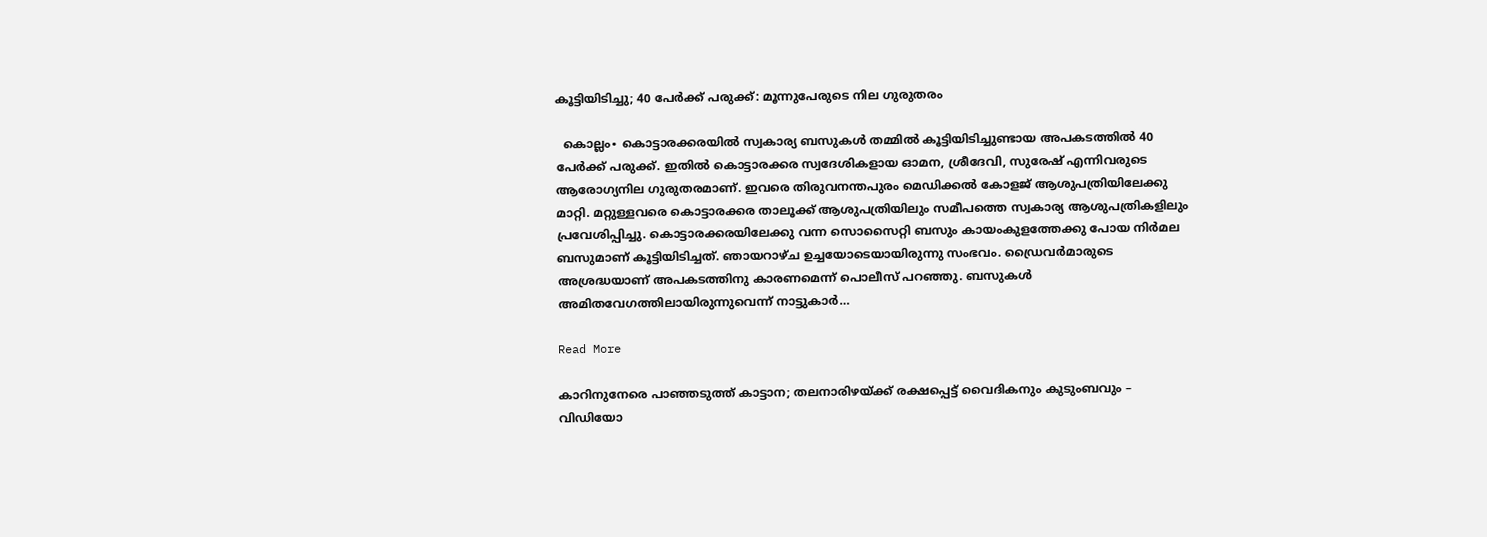കൂട്ടിയിടിച്ചു; 40 പേർക്ക് പരുക്ക്: മൂന്നുപേരുടെ നില ഗുരുതരം

  കൊല്ലം∙ കൊട്ടാരക്കരയിൽ സ്വകാര്യ ബസുകൾ തമ്മിൽ കൂട്ടിയിടിച്ചുണ്ടായ അപകടത്തിൽ 40 പേർക്ക് പരുക്ക്. ഇതിൽ കൊട്ടാരക്കര സ്വദേശികളായ ഓമന, ശ്രീദേവി, സുരേഷ് എന്നിവരുടെ ആരോഗ്യനില ഗുരുതരമാണ്. ഇവരെ തിരുവനന്തപുരം മെഡിക്കൽ കോളജ് ആശുപത്രിയിലേക്കു മാറ്റി. മറ്റുള്ളവരെ കൊട്ടാരക്കര താലൂക്ക് ആശുപത്രിയിലും സമീപത്തെ സ്വകാര്യ ആശുപത്രികളിലും പ്രവേശിപ്പിച്ചു. കൊട്ടാരക്കരയിലേക്കു വന്ന സൊസൈറ്റി ബസും കായംകുളത്തേക്കു പോയ നിർമല ബസുമാണ് കൂട്ടിയിടിച്ചത്. ഞായറാഴ്ച ഉച്ചയോടെയായിരുന്നു സംഭവം. ഡ്രൈവർമാരുടെ അശ്രദ്ധയാണ് അപകടത്തിനു കാരണമെന്ന് പൊലീസ് പറഞ്ഞു. ബസുകൾ അമിതവേഗത്തിലായിരുന്നുവെന്ന് നാട്ടുകാർ…

Read More

കാറിനുനേരെ പാഞ്ഞടുത്ത് കാട്ടാന; തലനാരിഴയ്ക്ക് രക്ഷപ്പെട്ട് വൈദികനും കുടുംബവും – വിഡിയോ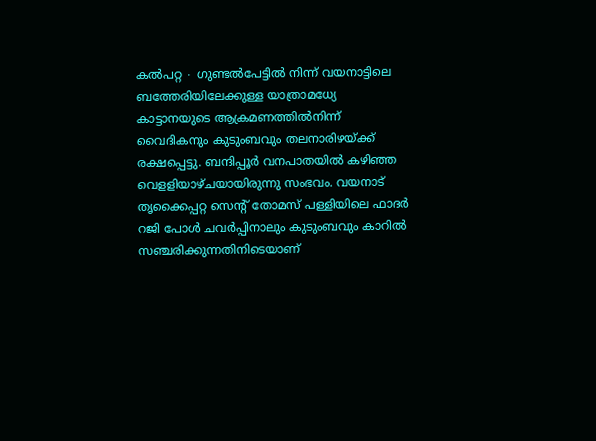കൽപറ്റ ∙ ഗുണ്ടൽപേട്ടിൽ നിന്ന് വയനാട്ടിലെ ബത്തേരിയിലേക്കുള്ള യാത്രാമധ്യേ കാട്ടാനയുടെ ആക്രമണത്തിൽനിന്ന് വൈദികനും കുടുംബവും തലനാരിഴയ്ക്ക് രക്ഷപ്പെട്ടു. ബന്ദിപ്പൂർ വനപാതയിൽ കഴിഞ്ഞ വെളളിയാഴ്ചയായിരുന്നു സംഭവം. വയനാട് തൃക്കൈപ്പറ്റ സെന്റ് തോമസ് പള്ളിയിലെ ഫാദർ റജി പോൾ ചവർപ്പിനാലും കുടുംബവും കാറിൽ സഞ്ചരിക്കുന്നതിനിടെയാണ്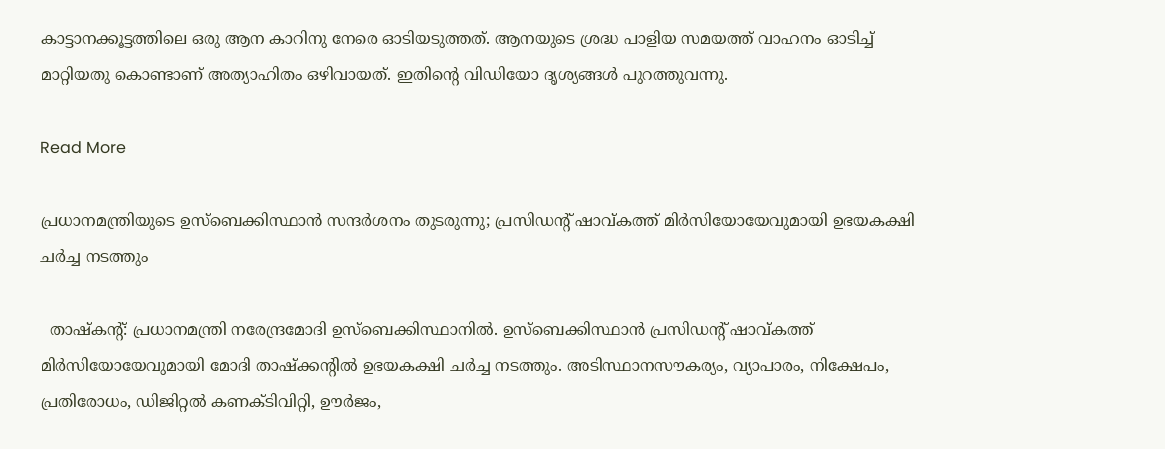കാട്ടാനക്കൂട്ടത്തിലെ ഒരു ആന കാറിനു നേരെ ഓടിയടുത്തത്. ആനയുടെ ശ്രദ്ധ പാളിയ സമയത്ത് വാഹനം ഓടിച്ച് മാറ്റിയതു കൊണ്ടാണ് അത്യാഹിതം ഒഴിവായത്. ഇതിന്റെ വിഡിയോ ദൃശ്യങ്ങൾ പുറത്തുവന്നു.

Read More

പ്രധാനമന്ത്രിയുടെ ഉസ്ബെക്കിസ്ഥാന്‍ സന്ദര്‍ശനം തുടരുന്നു; പ്രസിഡന്റ് ഷാവ്കത്ത് മിര്‍സിയോയേവുമായി ഉഭയകക്ഷി ചര്‍ച്ച നടത്തും

  താഷ്‌കന്റ്: പ്രധാനമന്ത്രി നരേന്ദ്രമോദി ഉസ്ബെക്കിസ്ഥാനില്‍. ഉസ്ബെക്കിസ്ഥാന്‍ പ്രസിഡന്റ് ഷാവ്കത്ത് മിര്‍സിയോയേവുമായി മോദി താഷ്‌ക്കന്റില്‍ ഉഭയകക്ഷി ചര്‍ച്ച നടത്തും. അടിസ്ഥാനസൗകര്യം, വ്യാപാരം, നിക്ഷേപം, പ്രതിരോധം, ഡിജിറ്റല്‍ കണക്ടിവിറ്റി, ഊര്‍ജം,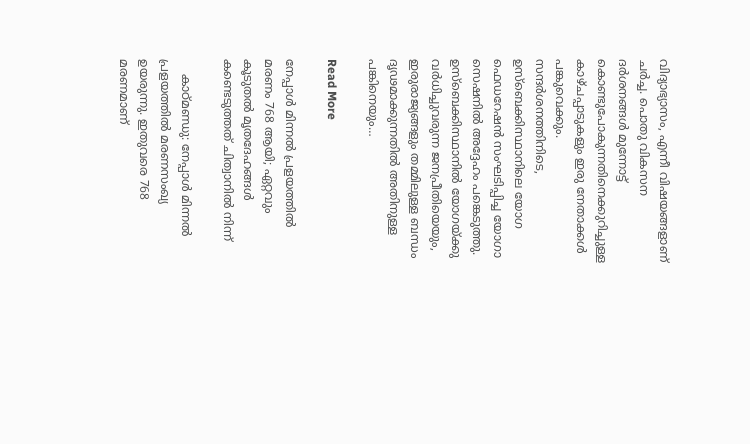വിദ്യാഭ്യാസം, എന്നീ വിഷയങ്ങളാണ് ചര്‍ച്ച. പൊതു വികസന ദര്‍ശനങ്ങള്‍ മുന്നോട്ട് കൊണ്ടുപോകുന്നതിനെക്കുറിച്ചുള്ള കാഴ്ചപ്പാടുകളും ഇരു നേതാക്കള്‍ പങ്കുവെക്കും.     സന്ദര്‍ശനത്തിനിടെ, ഉസ്ബെക്കിസ്ഥാനിലെ യോഗ ഫെഡറേഷന്‍ സംഘടിപ്പിച്ച യോഗാ സെഷനില്‍ അദ്ദേഹം പങ്കെടുത്തു. ഉസ്ബെക്കിസ്ഥാനില്‍ യോഗയ്ക്കു വര്‍ധിച്ചുവരുന്ന ജനപ്രീതിയെയും, ഇരുരാജ്യങ്ങളും തമ്മിലുള്ള ബന്ധം ദൃഢമാക്കുന്നതില്‍ അതിനുള്ള പങ്കിനെയും…

Read More

നേപ്പാൾ മിന്നൽ പ്രളയത്തിൽ മരണം 768 ആയി; ഏറ്റവും കൂടുതൽ മൃതദേഹങ്ങൾ കണ്ടെടുത്തത് ചിത്വാനിൽ നിന്ന്

    കാഠ്മണ്ഡു: നേപ്പാൾ മിന്നൽ പ്രളയത്തിൽ മരണസംഖ്യ ഉയരുന്നു. ഇതുവരെ 768 മരണമാണ്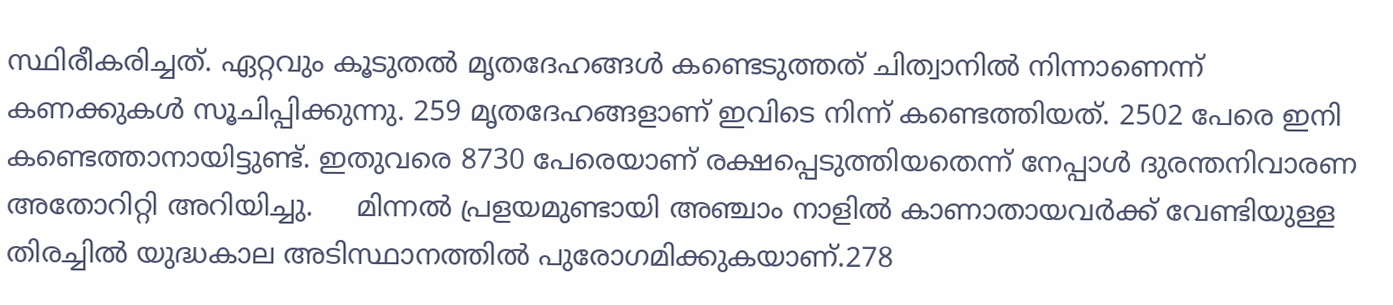സ്ഥിരീകരിച്ചത്. ഏറ്റവും കൂടുതൽ മൃതദേഹങ്ങൾ കണ്ടെടുത്തത് ചിത്വാനിൽ നിന്നാണെന്ന് കണക്കുകൾ സൂചിപ്പിക്കുന്നു. 259 മൃതദേഹങ്ങളാണ് ഇവിടെ നിന്ന് കണ്ടെത്തിയത്. 2502 പേരെ ഇനി കണ്ടെത്താനായിട്ടുണ്ട്. ഇതുവരെ 8730 പേരെയാണ് രക്ഷപ്പെടുത്തിയതെന്ന് നേപ്പാൾ ദുരന്തനിവാരണ അതോറിറ്റി അറിയിച്ചു.     മിന്നൽ പ്രളയമുണ്ടായി അഞ്ചാം നാളിൽ കാണാതായവർക്ക് വേണ്ടിയുള്ള തിരച്ചിൽ യുദ്ധകാല അടിസ്ഥാനത്തിൽ പുരോഗമിക്കുകയാണ്.278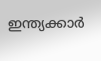ഇന്ത്യക്കാർ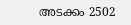അടക്കം 2502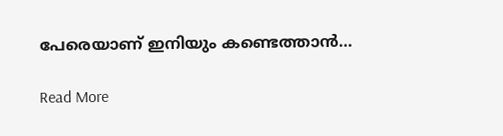പേരെയാണ് ഇനിയും കണ്ടെത്താൻ…

Read More